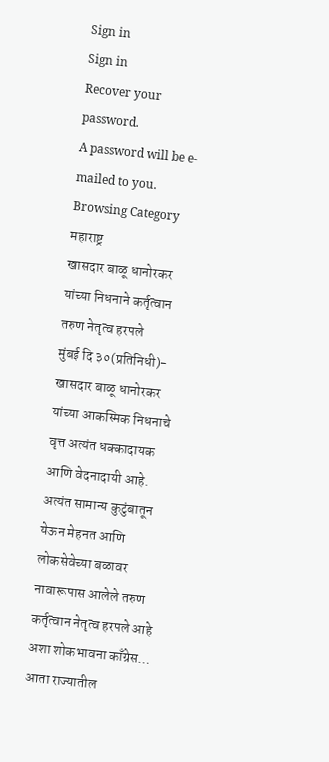Sign in
Sign in
Recover your password.
A password will be e-mailed to you.
Browsing Category
महाराष्ट्र
खासदार बाळू धानोरकर यांच्या निधनाने कर्तृत्वान तरुण नेतृत्व हरपले
मुंबई दि ३०(प्रतिनिधी)- खासदार बाळू धानोरकर यांच्या आकस्मिक निधनाचे वृत्त अत्यंत धक्कादायक आणि वेदनादायी आहे. अत्यंत सामान्य कुटुंबातून येऊन मेहनत आणि लोकसेवेच्या बळावर नावारूपास आलेले तरुण कर्तृत्वान नेतृत्व हरपले आहे अशा शोकभावना काँग्रेस…
आता राज्यातील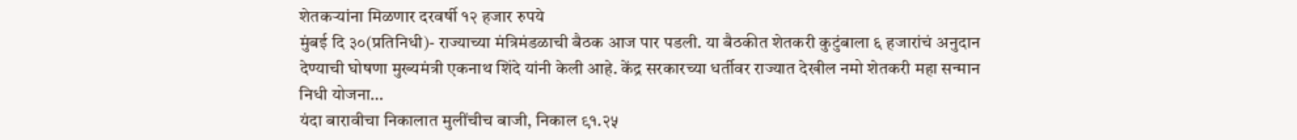शेतकऱ्यांना मिळणार दरवर्षी १२ हजार रुपये
मुंबई दि ३०(प्रतिनिधी)- राज्याच्या मंत्रिमंडळाची बैठक आज पार पडली. या बैठकीत शेतकरी कुटुंबाला ६ हजारांचं अनुदान देण्याची घोषणा मुख्यमंत्री एकनाथ शिंदे यांनी केली आहे. केंद्र सरकारच्या धर्तीवर राज्यात देखील नमो शेतकरी महा सन्मान निधी योजना…
यंदा बारावीचा निकालात मुलींचीच बाजी, निकाल ९१.२५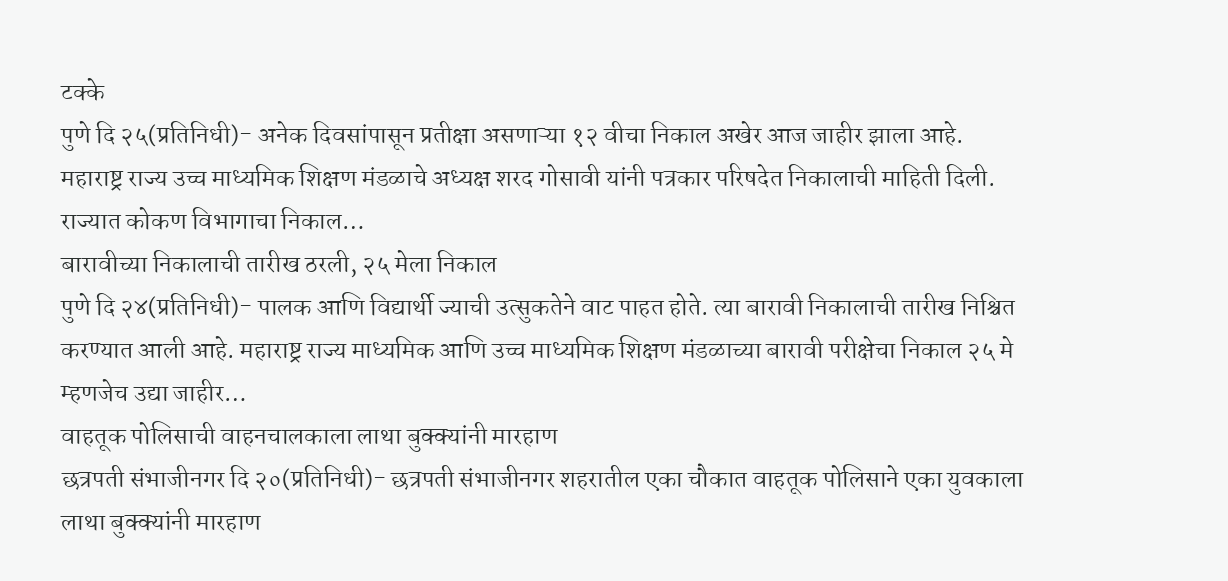टक्के
पुणे दि २५(प्रतिनिधी)- अनेक दिवसांपासून प्रतीक्षा असणाऱ्या १२ वीचा निकाल अखेर आज जाहीर झाला आहे. महाराष्ट्र राज्य उच्च माध्यमिक शिक्षण मंडळाचे अध्यक्ष शरद गोसावी यांनी पत्रकार परिषदेत निकालाची माहिती दिली. राज्यात कोकण विभागाचा निकाल…
बारावीच्या निकालाची तारीख ठरली, २५ मेला निकाल
पुणे दि २४(प्रतिनिधी)- पालक आणि विद्यार्थी ज्याची उत्सुकतेने वाट पाहत होते. त्या बारावी निकालाची तारीख निश्चित करण्यात आली आहे. महाराष्ट्र राज्य माध्यमिक आणि उच्च माध्यमिक शिक्षण मंडळाच्या बारावी परीक्षेचा निकाल २५ मे म्हणजेच उद्या जाहीर…
वाहतूक पोलिसाची वाहनचालकाला लाथा बुक्क्यांनी मारहाण
छत्रपती संभाजीनगर दि २०(प्रतिनिधी)- छत्रपती संभाजीनगर शहरातील एका चौकात वाहतूक पोलिसाने एका युवकाला लाथा बुक्क्यांनी मारहाण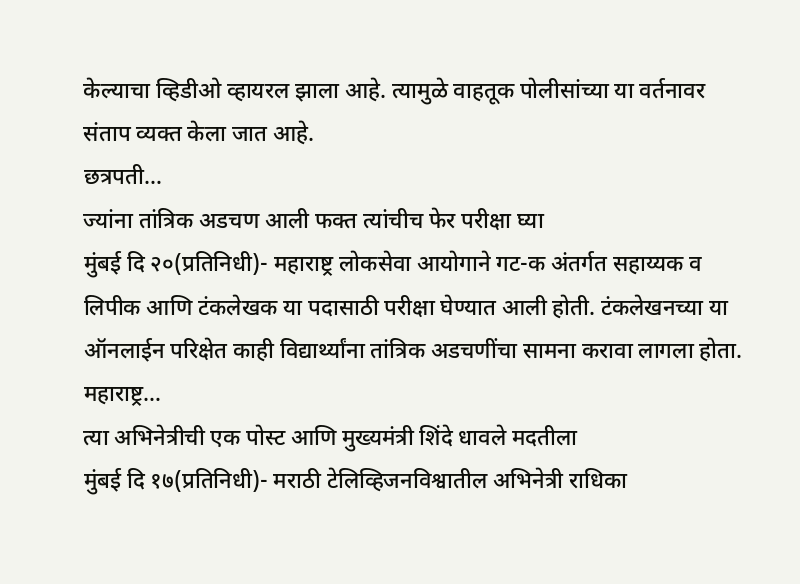केल्याचा व्हिडीओ व्हायरल झाला आहे. त्यामुळे वाहतूक पोलीसांच्या या वर्तनावर संताप व्यक्त केला जात आहे.
छत्रपती…
ज्यांना तांत्रिक अडचण आली फक्त त्यांचीच फेर परीक्षा घ्या
मुंबई दि २०(प्रतिनिधी)- महाराष्ट्र लोकसेवा आयोगाने गट-क अंतर्गत सहाय्यक व लिपीक आणि टंकलेखक या पदासाठी परीक्षा घेण्यात आली होती. टंकलेखनच्या या ऑनलाईन परिक्षेत काही विद्यार्थ्यांना तांत्रिक अडचणींचा सामना करावा लागला होता. महाराष्ट्र…
त्या अभिनेत्रीची एक पोस्ट आणि मुख्यमंत्री शिंदे धावले मदतीला
मुंबई दि १७(प्रतिनिधी)- मराठी टेलिव्हिजनविश्वातील अभिनेत्री राधिका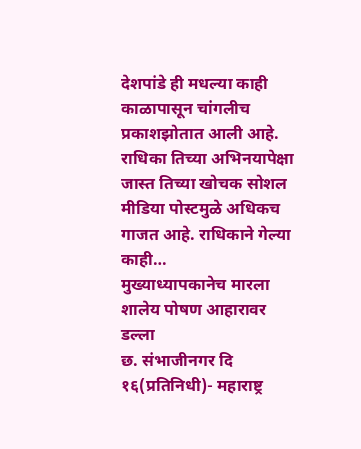देशपांडे ही मधल्या काही काळापासून चांगलीच प्रकाशझोतात आली आहे. राधिका तिच्या अभिनयापेक्षा जास्त तिच्या खोचक सोशल मीडिया पोस्टमुळे अधिकच गाजत आहे. राधिकाने गेल्या काही…
मुख्याध्यापकानेच मारला शालेय पोषण आहारावर डल्ला
छ. संभाजीनगर दि १६(प्रतिनिधी)- महाराष्ट्र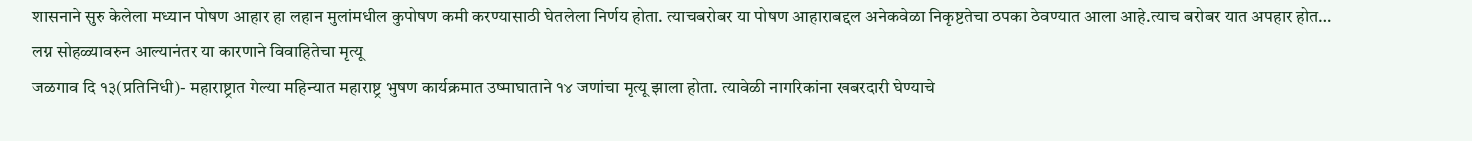शासनाने सुरु केलेला मध्यान पोषण आहार हा लहान मुलांमधील कुपोषण कमी करण्यासाठी घेतलेला निर्णय होता. त्याचबरोबर या पोषण आहाराबद्दल अनेकवेळा निकृष्टतेचा ठपका ठेवण्यात आला आहे.त्याच बरोबर यात अपहार होत…
लग्न सोहळ्यावरुन आल्यानंतर या कारणाने विवाहितेचा मृत्यू
जळगाव दि १३(प्रतिनिधी)- महाराष्ट्रात गेल्या महिन्यात महाराष्ट्र भुषण कार्यक्रमात उष्माघाताने १४ जणांचा मृत्यू झाला होता. त्यावेळी नागरिकांना खबरदारी घेण्याचे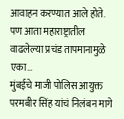आवाहन करण्यात आले होते. पण आता महाराष्ट्रातील वाढलेल्या प्रचंड तापमानामुळे एका…
मुंबईचे माजी पोलिस आयुक्त परमबीर सिंह यांचं निलंबन मागे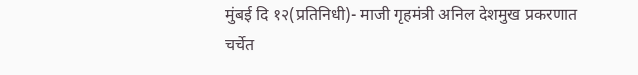मुंबई दि १२(प्रतिनिधी)- माजी गृहमंत्री अनिल देशमुख प्रकरणात चर्चेत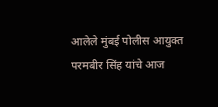आलेले मुंबई पोलीस आयुक्त परमबीर सिंह यांचे आज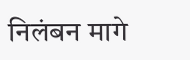निलंबन मागे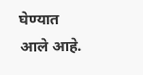घेण्यात आले आहे.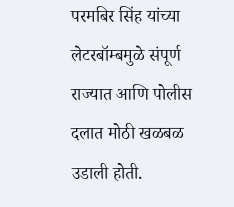परमबिर सिंह यांच्या लेटरबॉम्बमुळे संपूर्ण राज्यात आणि पोलीस दलात मोठी खळबळ उडाली होती.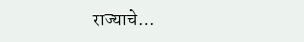राज्याचे…